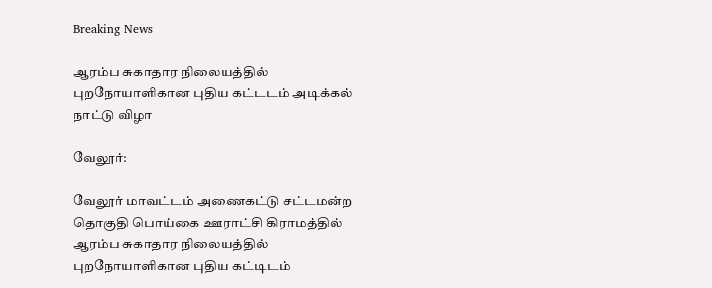Breaking News

ஆரம்ப சுகாதார நிலையத்தில் புறநோயாளிகான புதிய கட்டடம் அடிக்கல் நாட்டு விழா

வேலூர்:

வேலூர் மாவட்டம் அணைகட்டு சட்டமன்ற தொகுதி பொய்கை ஊராட்சி கிராமத்தில் ஆரம்ப சுகாதார நிலையத்தில் புறநோயாளிகான புதிய கட்டிடம்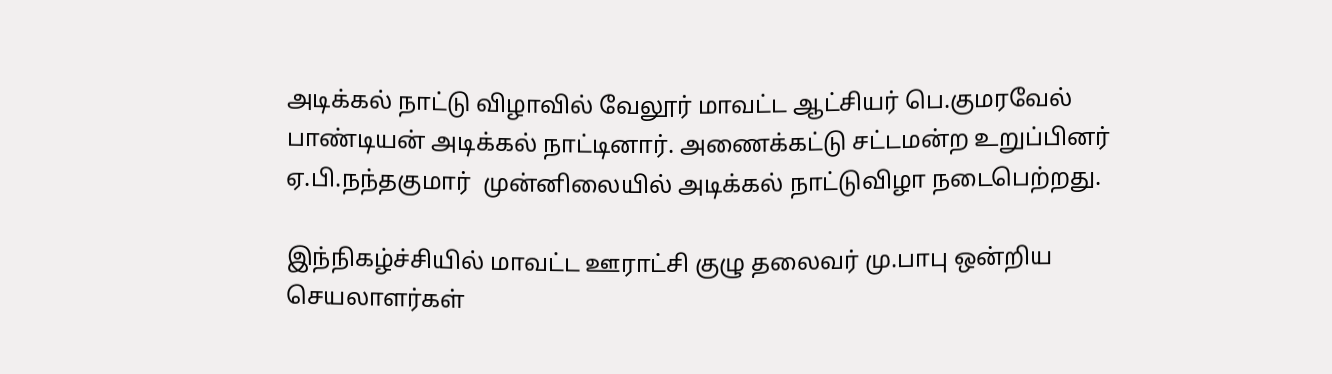அடிக்கல் நாட்டு விழாவில் வேலூர் மாவட்ட ஆட்சியர் பெ.குமரவேல் பாண்டியன் அடிக்கல் நாட்டினார். அணைக்கட்டு சட்டமன்ற உறுப்பினர்  ஏ.பி.நந்தகுமார்  முன்னிலையில் அடிக்கல் நாட்டுவிழா நடைபெற்றது.

இந்நிகழ்ச்சியில் மாவட்ட ஊராட்சி குழு தலைவர் மு.பாபு ஒன்றிய செயலாளர்கள்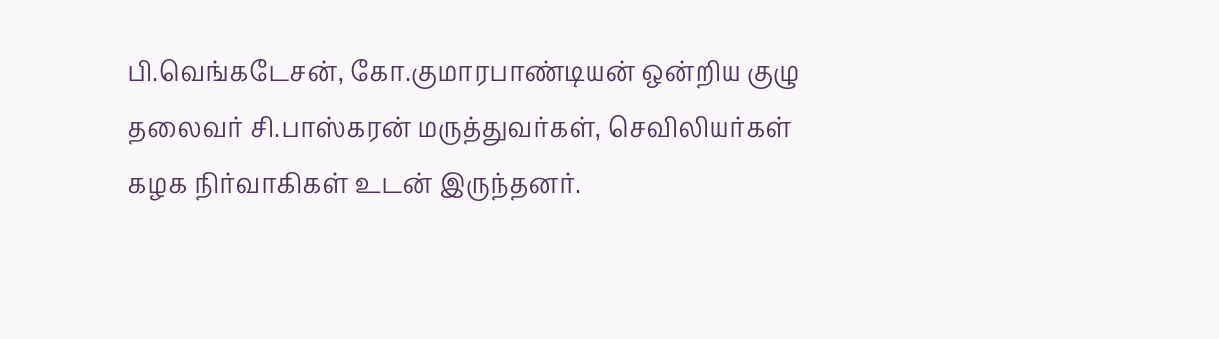பி.வெங்கடேசன், கோ.குமாரபாண்டியன் ஒன்றிய குழு தலைவர் சி.பாஸ்கரன் மருத்துவர்கள், செவிலியர்கள் கழக நிர்வாகிகள் உடன் இருந்தனர்.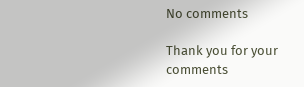No comments

Thank you for your comments